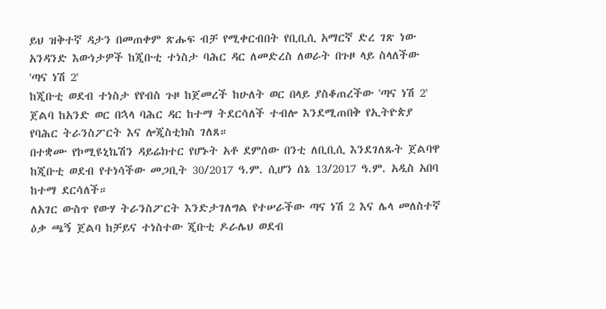ይህ ዝቅተኛ ዳታን በመጠቀም ጽሑፍ ብቻ የሚቀርብበት የቢቢሲ አማርኛ ድረ ገጽ ነው
አንዳንድ እውነታዎች ከጂቡቲ ተነስታ ባሕር ዳር ለመድረስ ለወራት በጉዞ ላይ ስላለችው 'ጣና ነሽ 2'
ከጂቡቲ ወደብ ተነስታ የየብስ ጉዞ ከጀመረች ከሁለት ወር በላይ ያስቆጠረችው 'ጣና ነሽ 2' ጀልባ ከአንድ ወር በኋላ ባሕር ዳር ከተማ ትደርሳለች ተብሎ እንደሚጠበቅ የኢትዮጵያ የባሕር ትራንስፖርት እና ሎጂስቲክስ ገለጸ።
በተቋሙ የኮሚዩኒኬሽን ዳይሬክተር የሆኑት አቶ ደምሰው በንቲ ለቢቢሲ እንደገለጹት ጀልባዋ ከጂቡቲ ወደብ የተነሳችው መጋቢት 30/2017 ዓ.ም. ሲሆን ሰኔ 13/2017 ዓ.ም. አዲስ አበባ ከተማ ደርሳለች።
ለአገር ውስጥ የውሃ ትራንስፖርት እንድታገለግል የተሠራችው ጣና ነሽ 2 እና ሌላ መለስተኛ ዕቃ ጫኝ ጀልባ ከቻይና ተነስተው ጂቡቲ ዶራሌህ ወደብ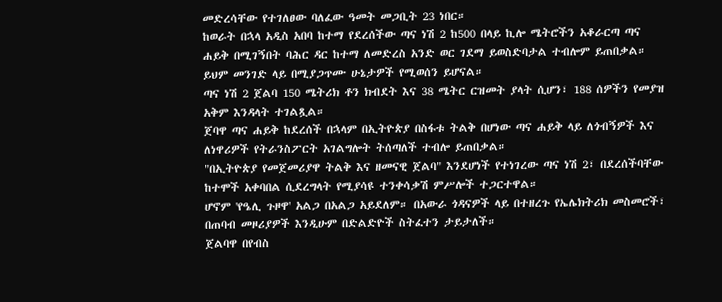መድረሳቸው የተገለፀው ባለፈው ዓመት መጋቢት 23 ነበር።
ከወራት በኋላ አዲስ አበባ ከተማ የደረሰችው ጣና ነሽ 2 ከ500 በላይ ኪሎ ሜትሮችን አቆራርጣ ጣና ሐይቅ በሚገኝበት ባሕር ዳር ከተማ ለመድረስ አንድ ወር ገደማ ይወስድባታል ተብሎም ይጠበቃል። ይህም መንገድ ላይ በሚያጋጥሙ ሁኔታዎች የሚወሰን ይሆናል።
ጣና ነሽ 2 ጀልባ 150 ሜትሪክ ቶን ክብደት እና 38 ሜትር ርዝመት ያላት ሲሆን፣ 188 ሰዎችን የመያዝ አቅም እንዳላት ተገልጿል።
ጀባዋ ጣና ሐይቅ ከደረሰች በኋላም በኢትዮጵያ በስፋቱ ትልቅ በሆነው ጣና ሐይቅ ላይ ለጎብኝዎች እና ለነዋሪዎች የትራንስፖርት አገልግሎት ትሰጣለች ተብሎ ይጠበቃል።
"በኢትዮጵያ የመጀመሪያዋ ትልቅ እና ዘመናዊ ጀልባ" እንደሆነች የተነገረው ጣና ነሽ 2፣ በደረሰችባቸው ከተሞች አቀባበል ሲደረግላት የሚያሳዩ ተንቀሳቃሽ ምሥሎች ተጋርተዋል።
ሆኖም 'የዔሊ ጉዞዋ' አልጋ በአልጋ አይደለም። በአውራ ጎዳናዎች ላይ በተዘረጉ የኤሌክትሪክ መስመሮች፣ በጠባብ መዞሪያዎች እንዲሁም በድልድዮች ስትፈተን ታይታለች።
ጀልባዋ በየብስ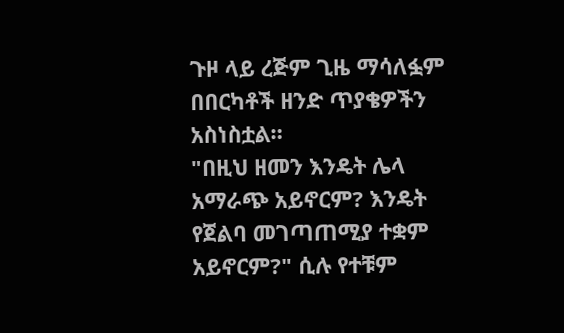ጉዞ ላይ ረጅም ጊዜ ማሳለፏም በበርካቶች ዘንድ ጥያቄዎችን አስነስቷል።
"በዚህ ዘመን እንዴት ሌላ አማራጭ አይኖርም? እንዴት የጀልባ መገጣጠሚያ ተቋም አይኖርም?" ሲሉ የተቹም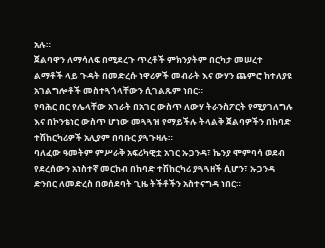አሉ።
ጀልባዋን ለማሳለፍ በሚደረጉ ጥረቶች ምክንያትም በርካታ መሠረተ ልማቶች ላይ ጉዳት በመድረሱ ነዋሪዎች መብራት እና ውሃን ጨምሮ ከተለያዩ አገልግሎቶች መስተጓጎላቸውን ሲገልጹም ነበር።
የባሕር በር የሌላቸው አገራት በአገር ውስጥ ለውሃ ትራንስፖርት የሚያገለግሉ እና በኮንቴነር ውስጥ ሆነው መጓጓዝ የማይችሉ ትላልቅ ጀልባዎችን በከባድ ተሽከርካሪዎች አሊያም በባቡር ያጓጉዛሉ።
ባለፈው ዓመትም ምሥራቅ አፍሪካዊቷ አገር ኡጋንዳ፣ ኬንያ ሞምባሳ ወደብ የደረሰውን አነስተኛ መርከብ በከባድ ተሽከርካሪ ያጓጓዘች ሲሆን፣ ኡጋንዳ ድንበር ለመድረስ በወሰደባት ጊዜ ትችቶችን አስተናግዳ ነበር።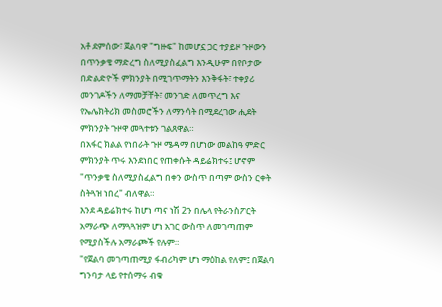አቶ ደምሰው፣ ጀልባዋ "ግዙፍ" ከመሆኗ ጋር ተያይዞ ጉዞውን በጥንቃቄ ማድረግ ስለሚያስፈልግ እንዲሁም በየቦታው በድልድዮች ምክንያት በሚገጥማትን እንቅፋት፣ ተቀያሪ መንገዶችን ለማመቻቸት፣ መንገድ ለመጥረግ እና የኤሌክትሪክ መስመሮችን ለማንሳት በሚደረገው ሒደት ምክንያት ጉዞዋ መጓተቱን ገልጸዋል።
በአፋር ክልል የነበራት ጉዞ ሜዳማ በሆነው መልከዓ ምድር ምክንያት ጥሩ እንደነበር የጠቀሱት ዳይሬክተሩ፤ ሆኖም "ጥንቃቄ ስለሚያስፈልግ በቀን ውስጥ በጣም ውስን ርቀት ስትጓዝ ነበረ" ብለዋል።
እንደ ዳይሬክተሩ ከሆነ ጣና ነሽ 2ን በሌላ የትራንስፖርት አማራጭ ለማጓጓዝም ሆነ አገር ውስጥ ለመገጣጠም የሚያስችሉ አማራጮች የሉም።
"የጀልባ መገጣጠሚያ ፋብሪካም ሆነ ማዕከል የለም፤ በጀልባ ግንባታ ላይ የተሰማሩ ብቁ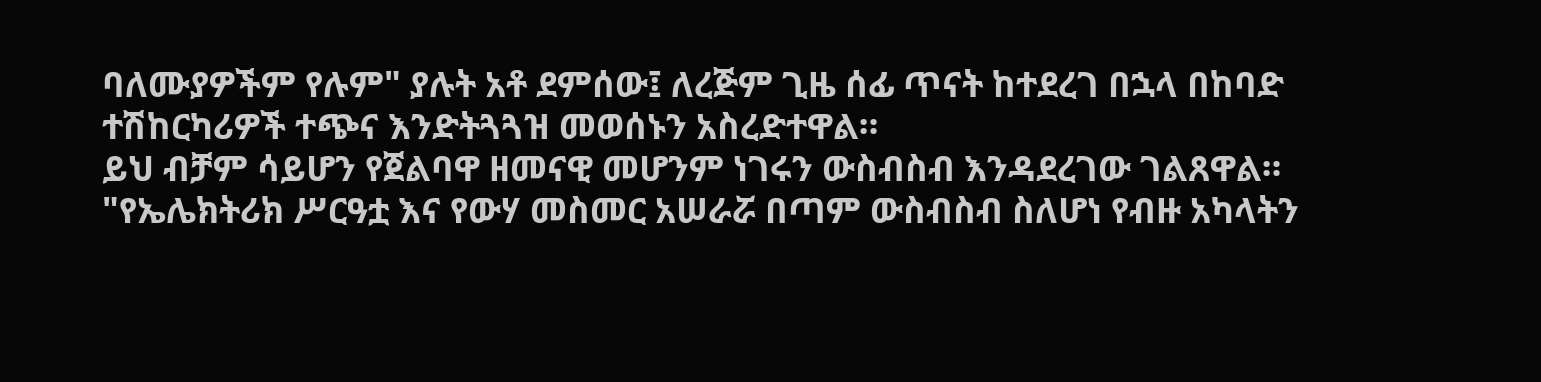ባለሙያዎችም የሉም" ያሉት አቶ ደምሰው፤ ለረጅም ጊዜ ሰፊ ጥናት ከተደረገ በኋላ በከባድ ተሽከርካሪዎች ተጭና እንድትጓጓዝ መወሰኑን አስረድተዋል።
ይህ ብቻም ሳይሆን የጀልባዋ ዘመናዊ መሆንም ነገሩን ውስብስብ እንዳደረገው ገልጸዋል። "የኤሌክትሪክ ሥርዓቷ እና የውሃ መስመር አሠራሯ በጣም ውስብስብ ስለሆነ የብዙ አካላትን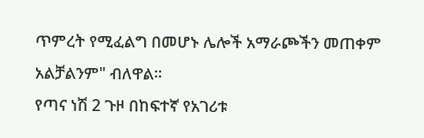ጥምረት የሚፈልግ በመሆኑ ሌሎች አማራጮችን መጠቀም አልቻልንም" ብለዋል።
የጣና ነሽ 2 ጉዞ በከፍተኛ የአገሪቱ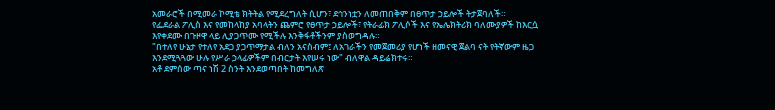አመራሮች በሚመራ ኮሚቴ ክትትል የሚደረግለት ሲሆን፣ ደኅንነቷን ለመጠበቅም በፀጥታ ኃይሎች ትታጀባለች።
የፌደራል ፖሊስ እና የመከላከያ አባላትን ጨምሮ የፀጥታ ኃይሎች፣ የትራፊክ ፖሊሶች እና የኤሌክትሪክ ባለሙያዎች ከእርሷ እየቀደሙ በጉዞዋ ላይ ሊያጋጥሙ የሚችሉ እንቅፋቶችንም ያስወግዳሉ።
"በተለየ ሁኔታ የተለየ አደጋ ያጋጥማታል ብለን አናስብም፤ ለአገራችን የመጀመሪያ የሆነች ዘመናዊ ጀልባ ናት የትኛውም ዜጋ እንደሚጓጓው ሁሉ የሥራ ኃላፊዎችም በብርታት እየሠሩ ነው" ብለዋል ዳይሬክተሩ።
አቶ ደምሰው ጣና ነሽ 2 ስንት እንደወጣበት ከመግለጽ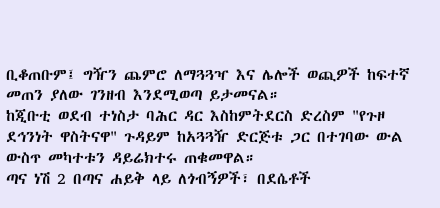ቢቆጠቡም፤ ግዥን ጨምሮ ለማጓጓዣ እና ሌሎች ወጪዎች ከፍተኛ መጠን ያለው ገንዘብ እንደሚወጣ ይታመናል።
ከጂቡቲ ወደብ ተነስታ ባሕር ዳር እስከምትደርስ ድረስም "የጉዞ ደኅንነት ዋስትናዋ" ጉዳይም ከአጓጓዥ ድርጅቱ ጋር በተገባው ውል ውስጥ መካተቱን ዳይሬክተሩ ጠቁመዋል።
ጣና ነሽ 2 በጣና ሐይቅ ላይ ለጎብኝዎች፣ በደሴቶች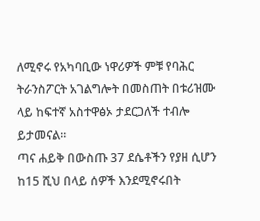ለሚኖሩ የአካባቢው ነዋሪዎች ምቹ የባሕር ትራንስፖርት አገልግሎት በመስጠት በቱሪዝሙ ላይ ከፍተኛ አስተዋፅኦ ታደርጋለች ተብሎ ይታመናል።
ጣና ሐይቅ በውስጡ 37 ደሴቶችን የያዘ ሲሆን ከ15 ሺህ በላይ ሰዎች እንደሚኖሩበት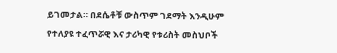ይገመታል። በደሴቶቹ ውስጥም ገደማት እንዲሁም የተለያዩ ተፈጥሯዊ እና ታሪካዊ የቱሪስት መስህቦች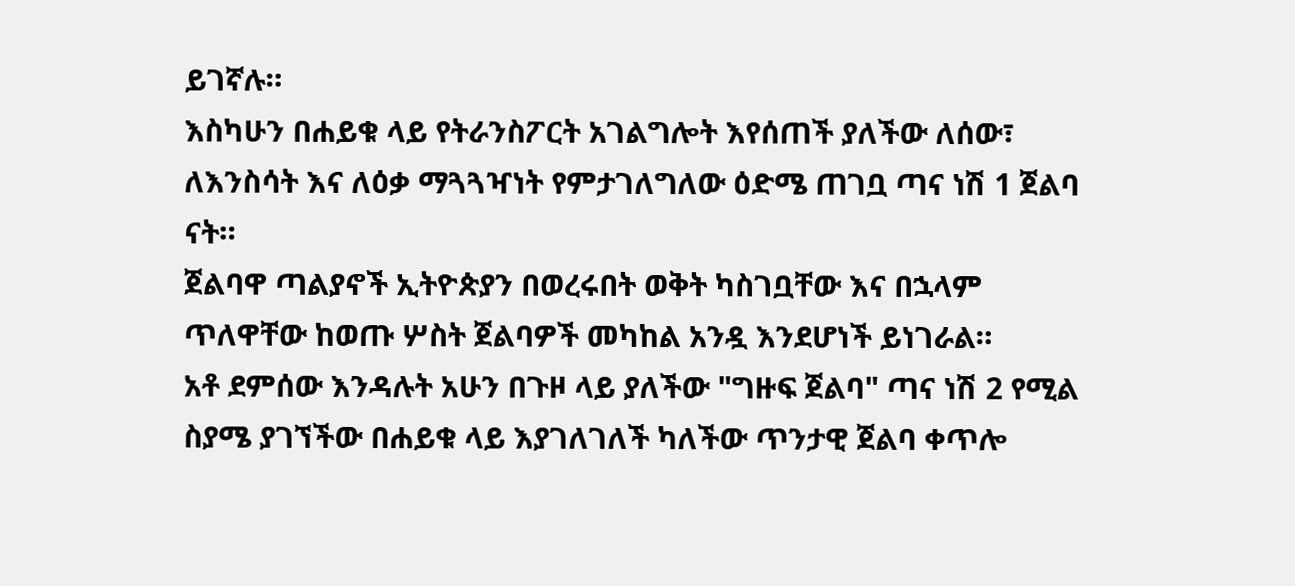ይገኛሉ።
እስካሁን በሐይቁ ላይ የትራንስፖርት አገልግሎት እየሰጠች ያለችው ለሰው፣ ለእንስሳት እና ለዕቃ ማጓጓዣነት የምታገለግለው ዕድሜ ጠገቧ ጣና ነሽ 1 ጀልባ ናት።
ጀልባዋ ጣልያኖች ኢትዮጵያን በወረሩበት ወቅት ካስገቧቸው እና በኋላም ጥለዋቸው ከወጡ ሦስት ጀልባዎች መካከል አንዷ እንደሆነች ይነገራል።
አቶ ደምሰው እንዳሉት አሁን በጉዞ ላይ ያለችው "ግዙፍ ጀልባ" ጣና ነሽ 2 የሚል ስያሜ ያገኘችው በሐይቁ ላይ እያገለገለች ካለችው ጥንታዊ ጀልባ ቀጥሎ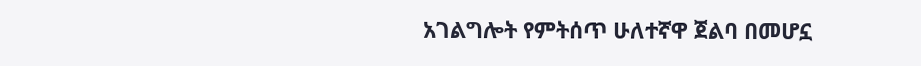አገልግሎት የምትሰጥ ሁለተኛዋ ጀልባ በመሆኗ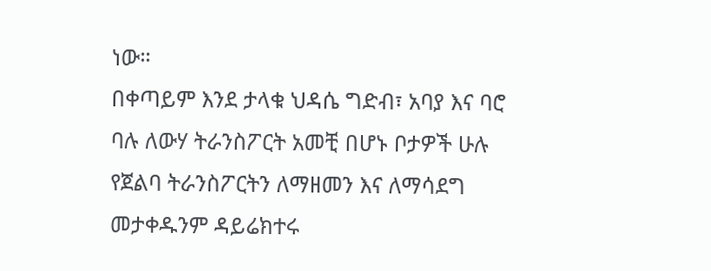ነው።
በቀጣይም እንደ ታላቁ ህዳሴ ግድብ፣ አባያ እና ባሮ ባሉ ለውሃ ትራንስፖርት አመቺ በሆኑ ቦታዎች ሁሉ የጀልባ ትራንስፖርትን ለማዘመን እና ለማሳደግ መታቀዱንም ዳይሬክተሩ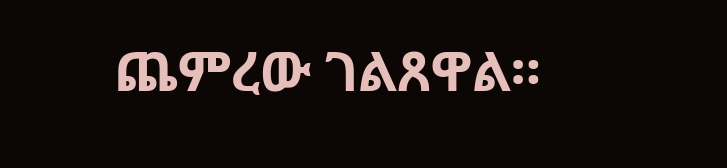ጨምረው ገልጸዋል።